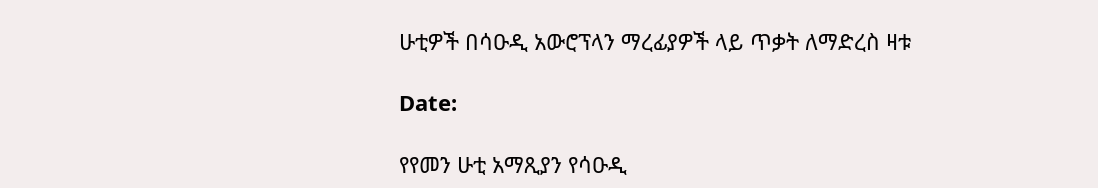ሁቲዎች በሳዑዲ አውሮፕላን ማረፊያዎች ላይ ጥቃት ለማድረስ ዛቱ

Date:

የየመን ሁቲ አማጺያን የሳዑዲ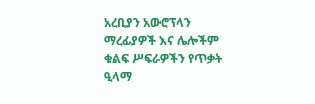አረቢያን አውሮፕላን ማረፊያዎች እና ሌሎችም ቁልፍ ሥፍራዎችን የጥቃት ዒላማ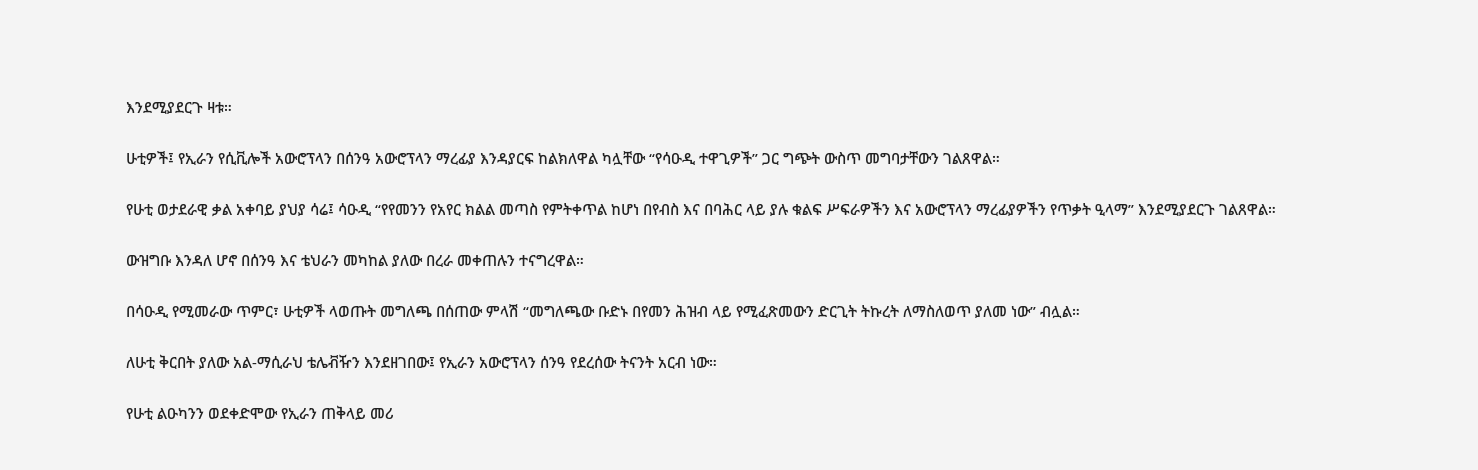እንደሚያደርጉ ዛቱ።

ሁቲዎች፤ የኢራን የሲቪሎች አውሮፕላን በሰንዓ አውሮፕላን ማረፊያ እንዳያርፍ ከልክለዋል ካሏቸው “የሳዑዲ ተዋጊዎች” ጋር ግጭት ውስጥ መግባታቸውን ገልጸዋል።

የሁቲ ወታደራዊ ቃል አቀባይ ያህያ ሳሬ፤ ሳዑዲ “የየመንን የአየር ክልል መጣስ የምትቀጥል ከሆነ በየብስ እና በባሕር ላይ ያሉ ቁልፍ ሥፍራዎችን እና አውሮፕላን ማረፊያዎችን የጥቃት ዒላማ” እንደሚያደርጉ ገልጸዋል።

ውዝግቡ እንዳለ ሆኖ በሰንዓ እና ቴህራን መካከል ያለው በረራ መቀጠሉን ተናግረዋል።

በሳዑዲ የሚመራው ጥምር፣ ሁቲዎች ላወጡት መግለጫ በሰጠው ምላሽ “መግለጫው ቡድኑ በየመን ሕዝብ ላይ የሚፈጽመውን ድርጊት ትኩረት ለማስለወጥ ያለመ ነው” ብሏል።

ለሁቲ ቅርበት ያለው አል-ማሲራህ ቴሌቭዥን እንደዘገበው፤ የኢራን አውሮፕላን ሰንዓ የደረሰው ትናንት አርብ ነው።

የሁቲ ልዑካንን ወደቀድሞው የኢራን ጠቅላይ መሪ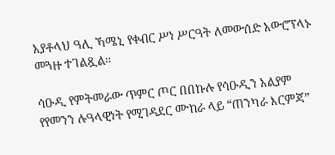አያቶላህ ዓሊ ኻሜኒ የቀብር ሥነ ሥርዓት ለመውሰድ አውሮፕላኑ መጓዙ ተገልጿል።

ሳዑዲ የምትመራው ጥምር ጦር በበኩሉ የሳዑዲን አልያም የየመንን ሉዓላዊነት የሚገዳደር ሙከራ ላይ “ጠንካራ እርምጃ”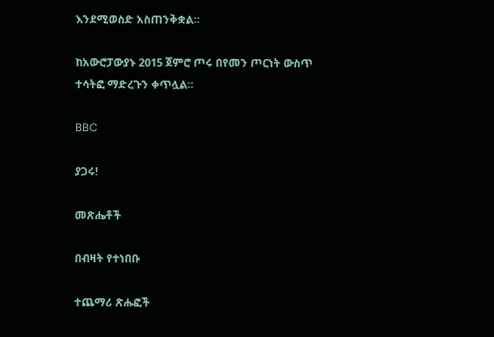እንደሚወስድ አስጠንቅቋል።

ከአውሮፓውያኑ 2015 ጀምሮ ጦሩ በየመን ጦርነት ውስጥ ተሳትፎ ማድረጉን ቀጥሏል።

BBC

ያጋሩ!

መጽሔቶች

በብዛት የተነበቡ

ተጨማሪ ጽሑፎች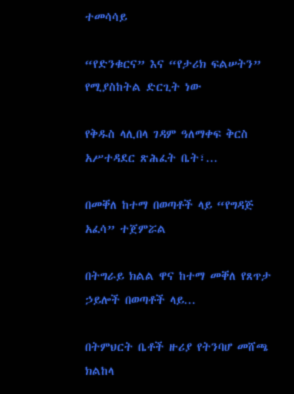ተመሳሳይ

“የድንቁርና” እና “የታሪክ ፍልሠትን” የሚያስከትል ድርጊት ነው

የቅዱስ ላሊበላ ገዳም ዓለማቀፍ ቅርስ አሥተዳደር ጽሕፈት ቤት፣...

በመቐለ ከተማ በወጣቶች ላይ “የግዳጅ አፈሳ” ተጀምሯል

በትግራይ ክልል ዋና ከተማ መቐለ የጸጥታ ኃይሎች በወጣቶች ላይ...

በትምህርት ቤቶች ዙሪያ የትንባሆ መሸጫ ክልከላ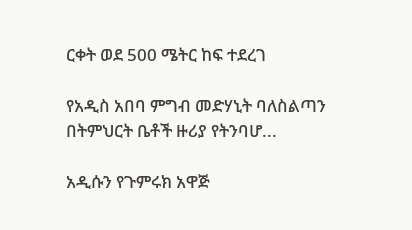ርቀት ወደ 500 ሜትር ከፍ ተደረገ

የአዲስ አበባ ምግብ መድሃኒት ባለስልጣን በትምህርት ቤቶች ዙሪያ የትንባሆ...

አዲሱን የጉምሩክ አዋጅ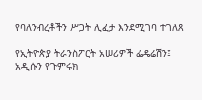የባለንብረቶችን ሥጋት ሊፈታ እንደሚገባ ተገለጸ

የኢትዮጵያ ትራንስፖርት አሠሪዎች ፌዴሬሽን፤ አዲሱን የጉምሩክ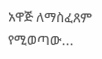አዋጅ ለማስፈጸም የሚወጣው...